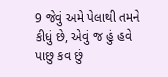9 જેવું અમે પેલાથી તમને કીધું છે, એવું જ હું હવે પાછુ કવ છું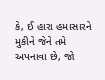કે, ઈ હારા હમાસારને મુકીને જેને તમે અપનાવા છે, જો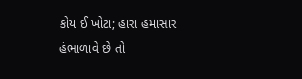કોય ઈ ખોટા; હારા હમાસાર હંભાળાવે છે તો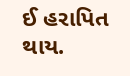ઈ હરાપિત થાય.